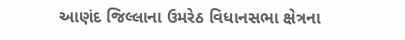આણંદ જિલ્લાના ઉમરેઠ વિધાનસભા ક્ષેત્રના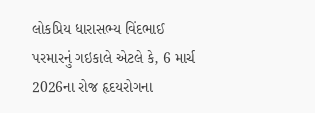લોકપ્રિય ધારાસભ્ય વિંદભાઈ પરમારનું ગઇકાલે એટલે કે, 6 માર્ચ 2026ના રોજ હૃદયરોગના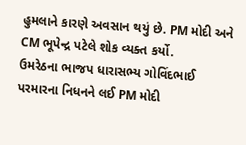હુમલાને કારણે અવસાન થયું છે. PM મોદી અને CM ભૂપેન્દ્ર પટેલે શોક વ્યક્ત કર્યો.
ઉમરેઠના ભાજપ ધારાસભ્ય ગોવિંદભાઈ પરમારના નિધનને લઈ PM મોદી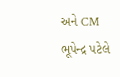અને CM ભૂપેન્દ્ર પટેલે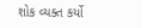શોક વ્યક્ત કર્યો